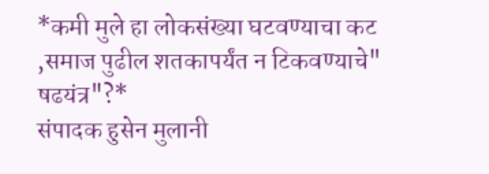*कमी मुले हा लोकसंख्या घटवण्याचा कट ,समाज पुढील शतकापर्यंत न टिकवण्याचे" षढयंत्र"?*
संपादक हुसेन मुलानी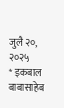जुलै २०, २०२५
* इकबाल बाबासाहेब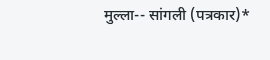मुल्ला-- सांगली (पत्रकार)*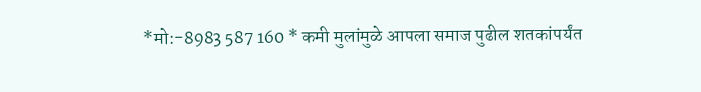*मो:-8983 587 160 * कमी मुलांमुळे आपला समाज पुढील शतकांपर्यंत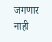जगणार नाही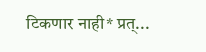टिकणार नाही* प्रत्...